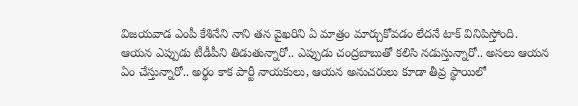విజయవాడ ఎంపీ కేశినేని నాని తన వైఖరిని ఏ మాత్రం మార్చుకోవడం లేదనే టాక్ వినిపిస్తోంది. ఆయన ఎప్పుడు టీడీపీని తిడుతున్నారో.. ఎప్పుడు చంద్రబాబుతో కలిసి నడుస్తున్నారో.. అసలు ఆయన ఏం చేస్తున్నారో.. అర్థం కాక పార్టీ నాయకులు, ఆయన అనుచరులు కూడా తీవ్ర స్థాయిలో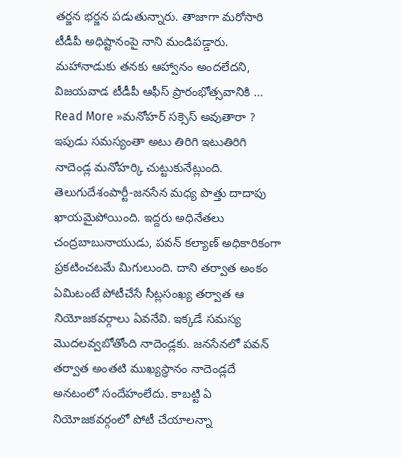తర్జన భర్జన పడుతున్నారు. తాజాగా మరోసారి టీడీపీ అధిష్టానంపై నాని మండిపడ్డారు. మహానాడుకు తనకు ఆహ్వానం అందలేదని, విజయవాడ టీడీపీ ఆఫీస్ ప్రారంభోత్సవానికి …
Read More »మనోహర్ సక్సెస్ అవుతారా ?
ఇపుడు సమస్యంతా అటు తిరిగి ఇటుతిరిగి నాదెండ్ల మనోహర్కి చుట్టుకునేట్లుంది. తెలుగుదేశంపార్టీ-జనసేన మధ్య పొత్తు దాదాపు ఖాయమైపోయింది. ఇద్దరు అధినేతలు చంద్రబాబునాయుడు, పవన్ కల్యాణ్ అధికారికంగా ప్రకటించటమే మిగులుంది. దాని తర్వాత అంకం ఏమిటంటే పోటీచేసే సీట్లసంఖ్య తర్వాత ఆ నియోజకవర్గాలు ఏవనేవి. ఇక్కడే సమస్య మొదలవ్వబోతోంది నాదెండ్లకు. జనసేనలో పవన్ తర్వాత అంతటి ముఖ్యస్ధానం నాదెండ్లదే అనటంలో సందేహంలేదు. కాబట్టి ఏ నియోజకవర్గంలో పోటీ చేయాలన్నా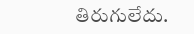తిరుగులేదు.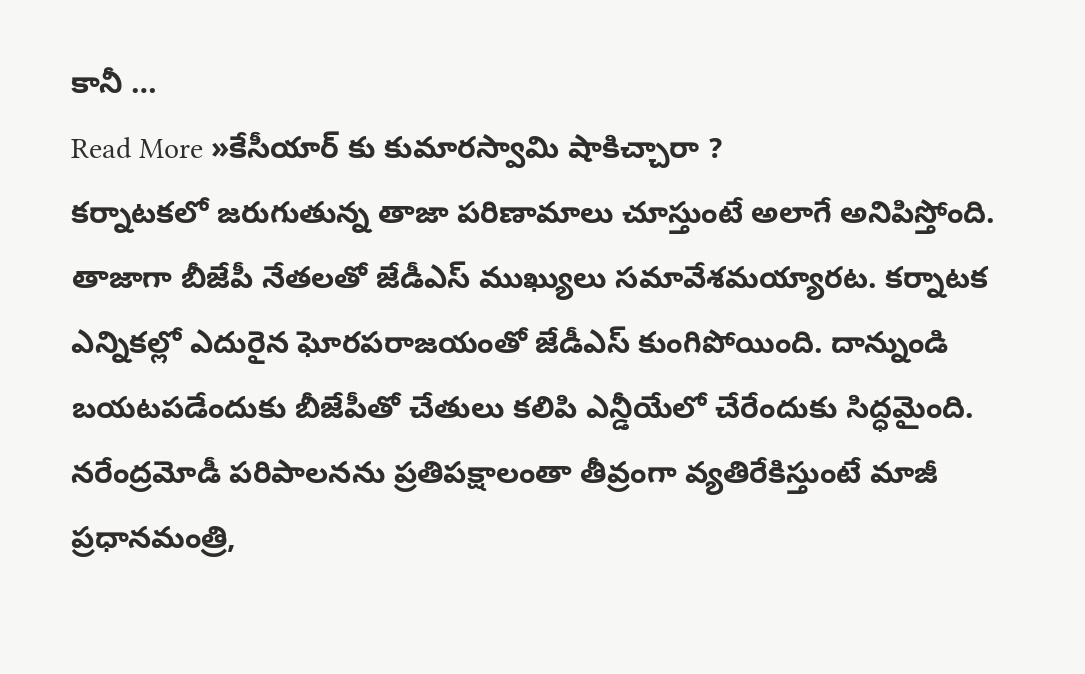కానీ …
Read More »కేసీయార్ కు కుమారస్వామి షాకిచ్చారా ?
కర్నాటకలో జరుగుతున్న తాజా పరిణామాలు చూస్తుంటే అలాగే అనిపిస్తోంది. తాజాగా బీజేపీ నేతలతో జేడీఎస్ ముఖ్యులు సమావేశమయ్యారట. కర్నాటక ఎన్నికల్లో ఎదురైన ఘోరపరాజయంతో జేడీఎస్ కుంగిపోయింది. దాన్నుండి బయటపడేందుకు బీజేపీతో చేతులు కలిపి ఎన్డీయేలో చేరేందుకు సిద్ధమైంది. నరేంద్రమోడీ పరిపాలనను ప్రతిపక్షాలంతా తీవ్రంగా వ్యతిరేకిస్తుంటే మాజీ ప్రధానమంత్రి,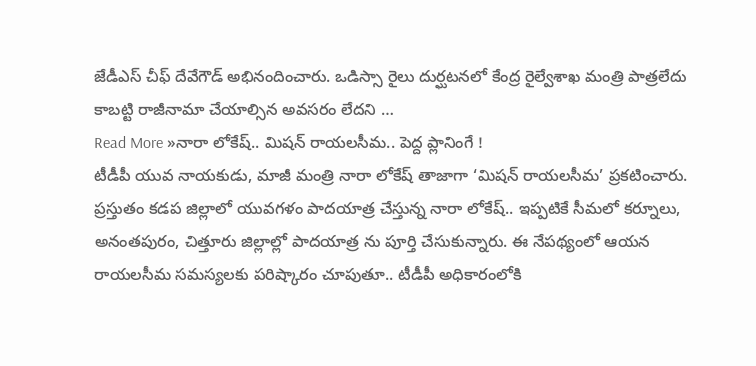జేడీఎస్ చీఫ్ దేవేగౌడ్ అభినందించారు. ఒడిస్సా రైలు దుర్ఘటనలో కేంద్ర రైల్వేశాఖ మంత్రి పాత్రలేదు కాబట్టి రాజీనామా చేయాల్సిన అవసరం లేదని …
Read More »నారా లోకేష్.. మిషన్ రాయలసీమ.. పెద్ద ప్లానింగే !
టీడీపీ యువ నాయకుడు, మాజీ మంత్రి నారా లోకేష్ తాజాగా ‘మిషన్ రాయలసీమ’ ప్రకటించారు. ప్రస్తుతం కడప జిల్లాలో యువగళం పాదయాత్ర చేస్తున్న నారా లోకేష్.. ఇప్పటికే సీమలో కర్నూలు, అనంతపురం, చిత్తూరు జిల్లాల్లో పాదయాత్ర ను పూర్తి చేసుకున్నారు. ఈ నేపథ్యంలో ఆయన రాయలసీమ సమస్యలకు పరిష్కారం చూపుతూ.. టీడీపీ అధికారంలోకి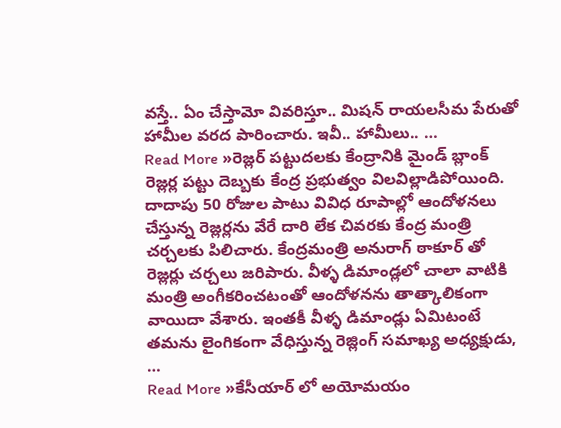వస్తే.. ఏం చేస్తామో వివరిస్తూ.. మిషన్ రాయలసీమ పేరుతో హామీల వరద పారించారు. ఇవీ.. హామీలు.. …
Read More »రెజ్లర్ పట్టుదలకు కేంద్రానికి మైండ్ బ్లాంక్
రెజ్లర్ల పట్టు దెబ్బకు కేంద్ర ప్రభుత్వం విలవిల్లాడిపోయింది. దాదాపు 50 రోజుల పాటు వివిధ రూపాల్లో ఆందోళనలు చేస్తున్న రెజ్లర్లను వేరే దారి లేక చివరకు కేంద్ర మంత్రి చర్చలకు పిలిచారు. కేంద్రమంత్రి అనురాగ్ ఠాకూర్ తో రెజ్లర్లు చర్చలు జరిపారు. వీళ్ళ డిమాండ్లలో చాలా వాటికి మంత్రి అంగీకరించటంతో ఆందోళనను తాత్కాలికంగా వాయిదా వేశారు. ఇంతకీ వీళ్ళ డిమాండ్లు ఏమిటంటే తమను లైంగికంగా వేధిస్తున్న రెజ్లింగ్ సమాఖ్య అధ్యక్షుడు, …
Read More »కేసీయార్ లో అయోమయం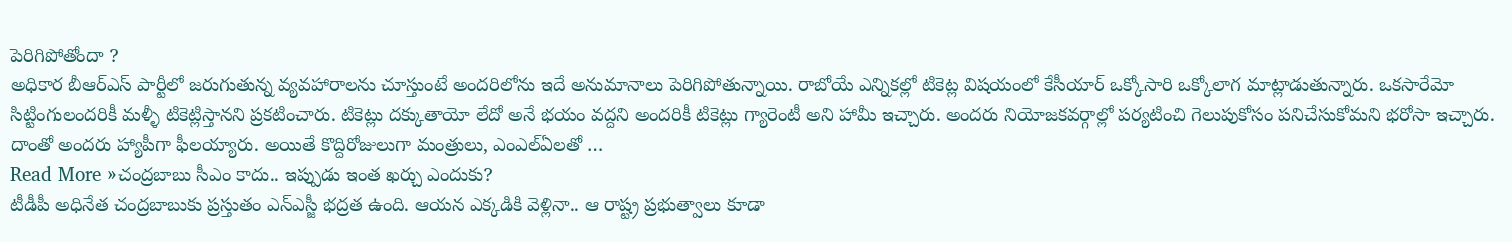పెరిగిపోతోందా ?
అధికార బీఆర్ఎస్ పార్టీలో జరుగుతున్న వ్యవహారాలను చూస్తుంటే అందరిలోను ఇదే అనుమానాలు పెరిగిపోతున్నాయి. రాబోయే ఎన్నికల్లో టికెట్ల విషయంలో కేసీయార్ ఒక్కోసారి ఒక్కోలాగ మాట్లాడుతున్నారు. ఒకసారేమో సిట్టింగులందరికీ మళ్ళీ టికెట్లిస్తానని ప్రకటించారు. టికెట్లు దక్కుతాయో లేదో అనే భయం వద్దని అందరికీ టికెట్లు గ్యారెంటీ అని హామీ ఇచ్చారు. అందరు నియోజకవర్గాల్లో పర్యటించి గెలుపుకోసం పనిచేసుకోమని భరోసా ఇచ్చారు. దాంతో అందరు హ్యాపీగా ఫీలయ్యారు. అయితే కొద్దిరోజులుగా మంత్రులు, ఎంఎల్ఏలతో …
Read More »చంద్రబాబు సీఎం కాదు.. ఇప్పుడు ఇంత ఖర్చు ఎందుకు?
టీడీపీ అధినేత చంద్రబాబుకు ప్రస్తుతం ఎన్ఎస్జీ భద్రత ఉంది. ఆయన ఎక్కడికి వెళ్లినా.. ఆ రాష్ట్ర ప్రభుత్వాలు కూడా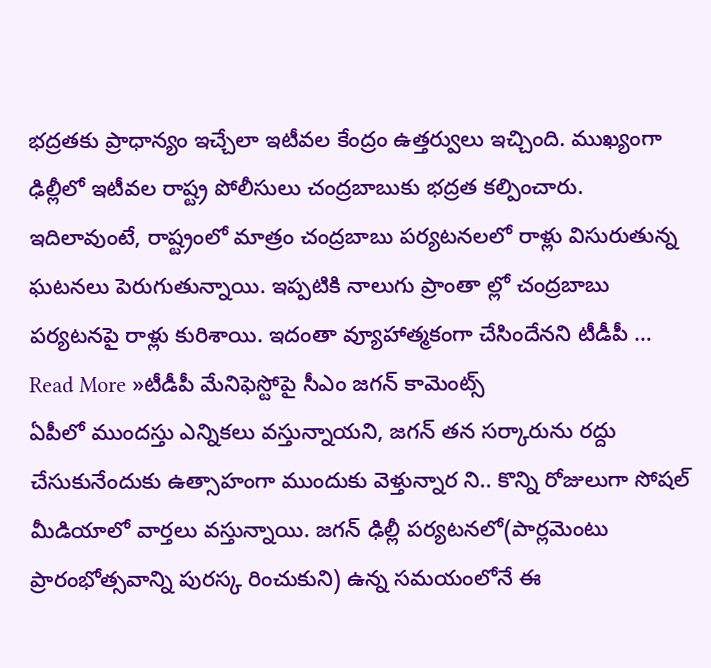భద్రతకు ప్రాధాన్యం ఇచ్చేలా ఇటీవల కేంద్రం ఉత్తర్వులు ఇచ్చింది. ముఖ్యంగా ఢిల్లీలో ఇటీవల రాష్ట్ర పోలీసులు చంద్రబాబుకు భద్రత కల్పించారు. ఇదిలావుంటే, రాష్ట్రంలో మాత్రం చంద్రబాబు పర్యటనలలో రాళ్లు విసురుతున్న ఘటనలు పెరుగుతున్నాయి. ఇప్పటికి నాలుగు ప్రాంతా ల్లో చంద్రబాబు పర్యటనపై రాళ్లు కురిశాయి. ఇదంతా వ్యూహాత్మకంగా చేసిందేనని టీడీపీ …
Read More »టీడీపీ మేనిఫెస్టోపై సీఎం జగన్ కామెంట్స్
ఏపీలో ముందస్తు ఎన్నికలు వస్తున్నాయని, జగన్ తన సర్కారును రద్దు చేసుకునేందుకు ఉత్సాహంగా ముందుకు వెళ్తున్నార ని.. కొన్ని రోజులుగా సోషల్ మీడియాలో వార్తలు వస్తున్నాయి. జగన్ ఢిల్లీ పర్యటనలో(పార్లమెంటు ప్రారంభోత్సవాన్ని పురస్క రించుకుని) ఉన్న సమయంలోనే ఈ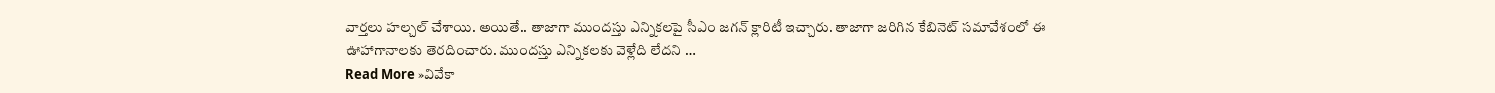వార్తలు హల్చల్ చేశాయి. అయితే.. తాజాగా ముందస్తు ఎన్నికలపై సీఎం జగన్ క్లారిటీ ఇచ్చారు. తాజాగా జరిగిన కేబినెట్ సమావేశంలో ఈ ఊహాగానాలకు తెరదించారు. ముందస్తు ఎన్నికలకు వెళ్లేది లేదని …
Read More »వివేకా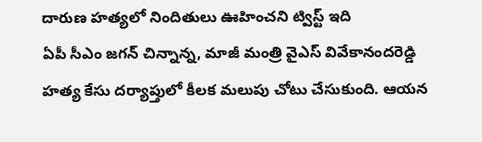దారుణ హత్యలో నిందితులు ఊహించని ట్విస్ట్ ఇది
ఏపీ సీఎం జగన్ చిన్నాన్న, మాజీ మంత్రి వైఎస్ వివేకానందరెడ్డి హత్య కేసు దర్యాప్తులో కీలక మలుపు చోటు చేసుకుంది. ఆయన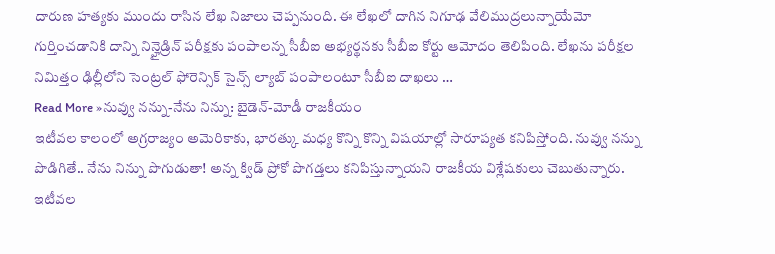దారుణ హత్యకు ముందు రాసిన లేఖ నిజాలు చెప్పనుంది. ఈ లేఖలో దాగిన నిగూఢ వేలిముద్రలున్నాయేమో గుర్తించడానికి దాన్ని నిన్హైడ్రిన్ పరీక్షకు పంపాలన్న సీబీఐ అభ్యర్థనకు సీబీఐ కోర్టు ఆమోదం తెలిపింది. లేఖను పరీక్షల నిమిత్తం ఢిల్లీలోని సెంట్రల్ ఫోరెన్సిక్ సైన్స్ ల్యాబ్ పంపాలంటూ సీబీఐ దాఖలు …
Read More »నువ్వు నన్ను-నేను నిన్ను: బైడెన్-మోడీ రాజకీయం
ఇటీవల కాలంలో అగ్రరాజ్యం అమెరికాకు, భారత్కు మధ్య కొన్ని కొన్ని విషయాల్లో సారూప్యత కనిపిస్తోంది. నువ్వు నన్ను పొడిగితే.. నేను నిన్ను పొగుడుతా! అన్న క్విడ్ ప్రోకో పొగడ్తలు కనిపిస్తున్నాయని రాజకీయ విశ్లేషకులు చెబుతున్నారు. ఇటీవల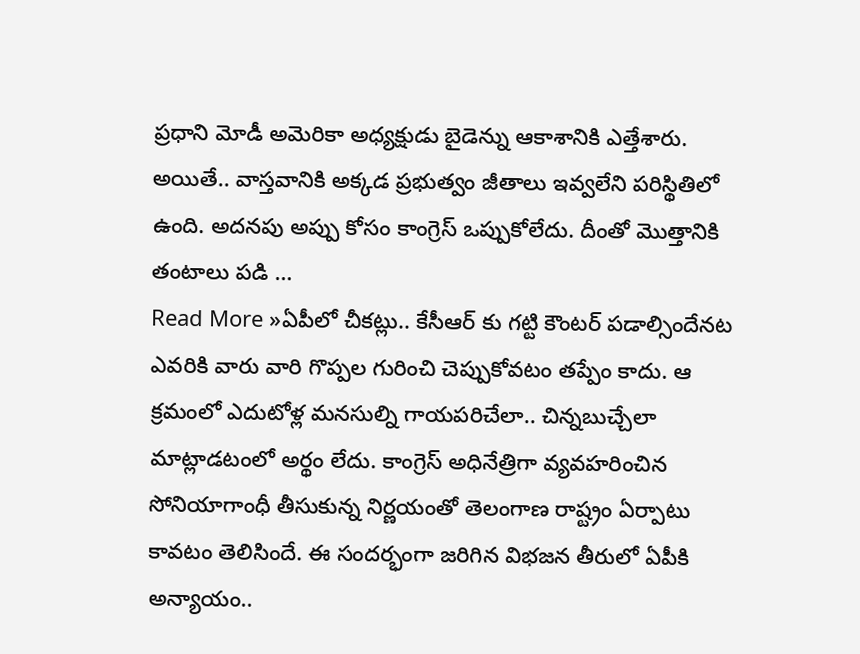ప్రధాని మోడీ అమెరికా అధ్యక్షుడు బైడెన్ను ఆకాశానికి ఎత్తేశారు. అయితే.. వాస్తవానికి అక్కడ ప్రభుత్వం జీతాలు ఇవ్వలేని పరిస్థితిలో ఉంది. అదనపు అప్పు కోసం కాంగ్రెస్ ఒప్పుకోలేదు. దీంతో మొత్తానికి తంటాలు పడి …
Read More »ఏపీలో చీకట్లు.. కేసీఆర్ కు గట్టి కౌంటర్ పడాల్సిందేనట
ఎవరికి వారు వారి గొప్పల గురించి చెప్పుకోవటం తప్పేం కాదు. ఆ క్రమంలో ఎదుటోళ్ల మనసుల్ని గాయపరిచేలా.. చిన్నబుచ్చేలా మాట్లాడటంలో అర్థం లేదు. కాంగ్రెస్ అధినేత్రిగా వ్యవహరించిన సోనియాగాంధీ తీసుకున్న నిర్ణయంతో తెలంగాణ రాష్ట్రం ఏర్పాటు కావటం తెలిసిందే. ఈ సందర్భంగా జరిగిన విభజన తీరులో ఏపీకి అన్యాయం..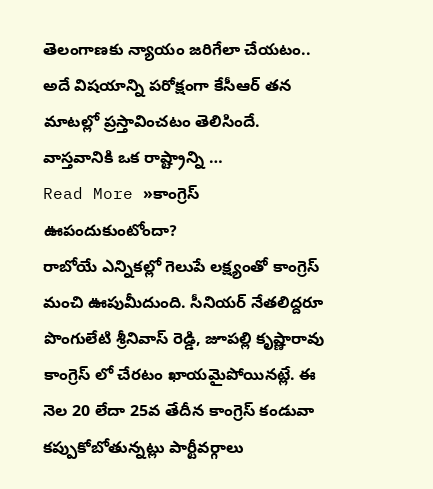తెలంగాణకు న్యాయం జరిగేలా చేయటం.. అదే విషయాన్ని పరోక్షంగా కేసీఆర్ తన మాటల్లో ప్రస్తావించటం తెలిసిందే. వాస్తవానికి ఒక రాష్ట్రాన్ని …
Read More »కాంగ్రెస్ ఊపందుకుంటోందా?
రాబోయే ఎన్నికల్లో గెలుపే లక్ష్యంతో కాంగ్రెస్ మంచి ఊపుమీదుంది. సీనియర్ నేతలిద్దరూ పొంగులేటి శ్రీనివాస్ రెడ్డి, జూపల్లి కృష్ణారావు కాంగ్రెస్ లో చేరటం ఖాయమైపోయినట్లే. ఈ నెల 20 లేదా 25వ తేదీన కాంగ్రెస్ కండువా కప్పుకోబోతున్నట్లు పార్టీవర్గాలు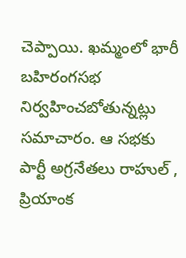చెప్పాయి. ఖమ్మంలో భారీ బహిరంగసభ నిర్వహించబోతున్నట్లు సమాచారం. ఆ సభకు పార్టీ అగ్రనేతలు రాహుల్ , ప్రియాంక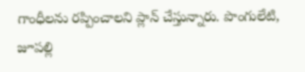గాంధీలను రప్పించాలని ప్లాన్ చేస్తున్నారు. పొంగులేటి, జూపల్లి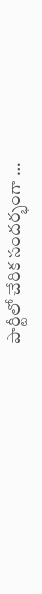పార్టీలో చేరిక సందర్భంగా …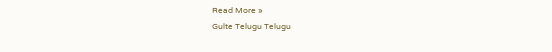Read More »
Gulte Telugu Telugu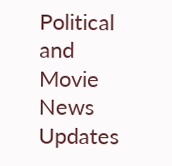Political and Movie News Updates